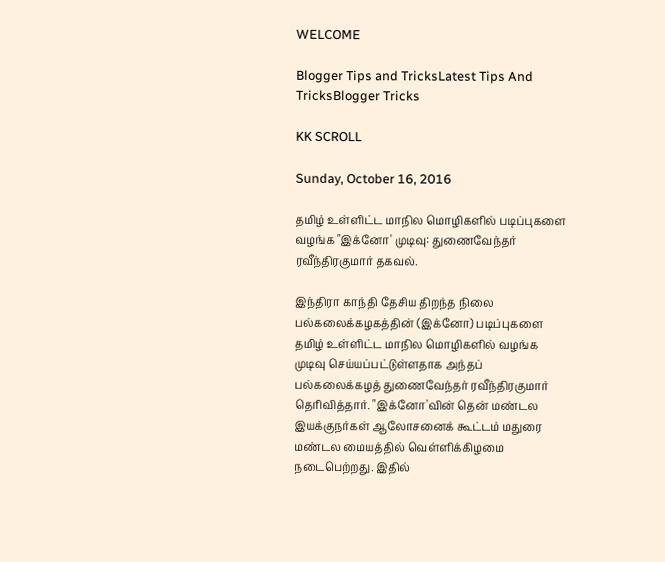WELCOME

Blogger Tips and TricksLatest Tips And TricksBlogger Tricks

KK SCROLL

Sunday, October 16, 2016

தமிழ் உள்ளிட்ட மாநில மொழிகளில் படிப்புகளை வழங்க "இக்னோ' முடிவு: துணைவேந்தர் ரவீந்திரகுமார் தகவல்.

இந்திரா காந்தி தேசிய திறந்த நிலை பல்கலைக்கழகத்தின் (இக்னோ) படிப்புகளை தமிழ் உள்ளிட்ட மாநில மொழிகளில் வழங்க முடிவு செய்யப்பட்டுள்ளதாக அந்தப் பல்கலைக்கழத் துணைவேந்தர் ரவீந்திரகுமார் தெரிவித்தார். "இக்னோ'வின் தென் மண்டல இயக்குநர்கள் ஆலோசனைக் கூட்டம் மதுரை மண்டல மையத்தில் வெள்ளிக்கிழமை நடைபெற்றது. இதில்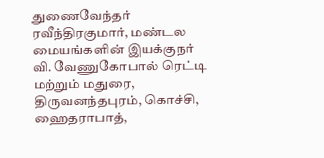துணைவேந்தர் ரவீந்திரகுமார், மண்டல மையங்களின் இயக்குநர் வி. வேணுகோபால் ரெட்டி மற்றும் மதுரை, திருவனந்தபுரம், கொச்சி, ஹைதராபாத்,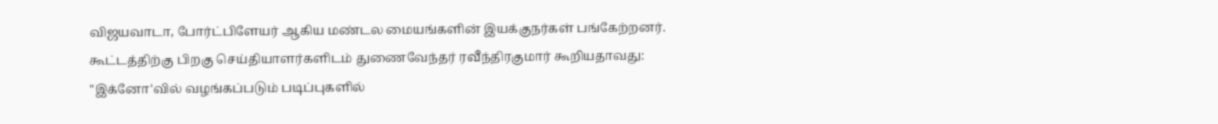விஜயவாடா, போர்ட்பிளேயர் ஆகிய மண்டல மையங்களின் இயக்குநர்கள் பங்கேற்றனர். கூட்டத்திற்கு பிறகு செய்தியாளர்களிடம் துணைவேந்தர் ரவீந்திரகுமார் கூறியதாவது: "இக்னோ'வில் வழங்கப்படும் படிப்புகளில்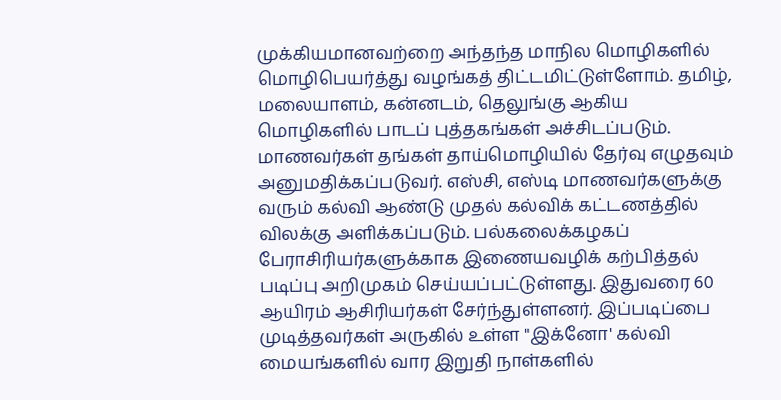முக்கியமானவற்றை அந்தந்த மாநில மொழிகளில் மொழிபெயர்த்து வழங்கத் திட்டமிட்டுள்ளோம். தமிழ், மலையாளம், கன்னடம், தெலுங்கு ஆகிய மொழிகளில் பாடப் புத்தகங்கள் அச்சிடப்படும். மாணவர்கள் தங்கள் தாய்மொழியில் தேர்வு எழுதவும் அனுமதிக்கப்படுவர். எஸ்சி, எஸ்டி மாணவர்களுக்கு வரும் கல்வி ஆண்டு முதல் கல்விக் கட்டணத்தில் விலக்கு அளிக்கப்படும். பல்கலைக்கழகப் பேராசிரியர்களுக்காக இணையவழிக் கற்பித்தல் படிப்பு அறிமுகம் செய்யப்பட்டுள்ளது. இதுவரை 60 ஆயிரம் ஆசிரியர்கள் சேர்ந்துள்ளனர். இப்படிப்பை முடித்தவர்கள் அருகில் உள்ள "இக்னோ' கல்வி மையங்களில் வார இறுதி நாள்களில்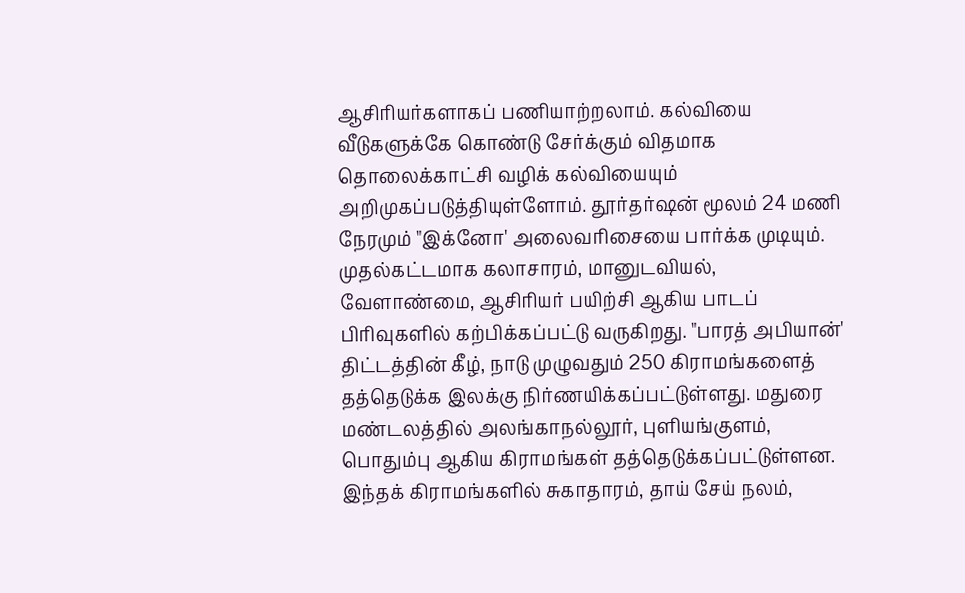ஆசிரியர்களாகப் பணியாற்றலாம். கல்வியை வீடுகளுக்கே கொண்டு சேர்க்கும் விதமாக தொலைக்காட்சி வழிக் கல்வியையும் அறிமுகப்படுத்தியுள்ளோம். தூர்தர்ஷன் மூலம் 24 மணி நேரமும் "இக்னோ' அலைவரிசையை பார்க்க முடியும். முதல்கட்டமாக கலாசாரம், மானுடவியல், வேளாண்மை, ஆசிரியர் பயிற்சி ஆகிய பாடப் பிரிவுகளில் கற்பிக்கப்பட்டு வருகிறது. "பாரத் அபியான்' திட்டத்தின் கீழ், நாடு முழுவதும் 250 கிராமங்களைத் தத்தெடுக்க இலக்கு நிர்ணயிக்கப்பட்டுள்ளது. மதுரை மண்டலத்தில் அலங்காநல்லூர், புளியங்குளம், பொதும்பு ஆகிய கிராமங்கள் தத்தெடுக்கப்பட்டுள்ளன. இந்தக் கிராமங்களில் சுகாதாரம், தாய் சேய் நலம்,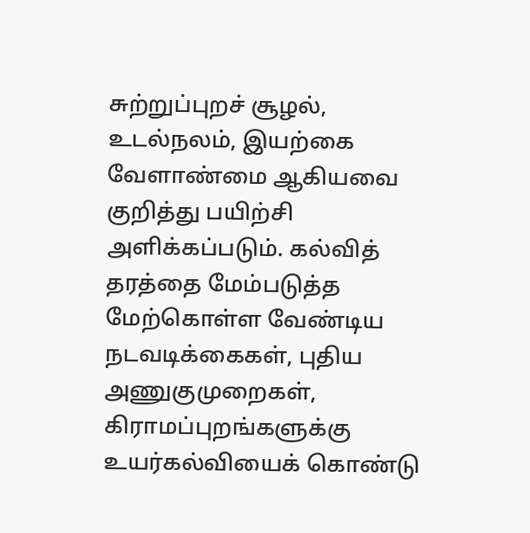சுற்றுப்புறச் சூழல், உடல்நலம், இயற்கை வேளாண்மை ஆகியவை குறித்து பயிற்சி அளிக்கப்படும். கல்வித் தரத்தை மேம்படுத்த மேற்கொள்ள வேண்டிய நடவடிக்கைகள், புதிய அணுகுமுறைகள், கிராமப்புறங்களுக்கு உயர்கல்வியைக் கொண்டு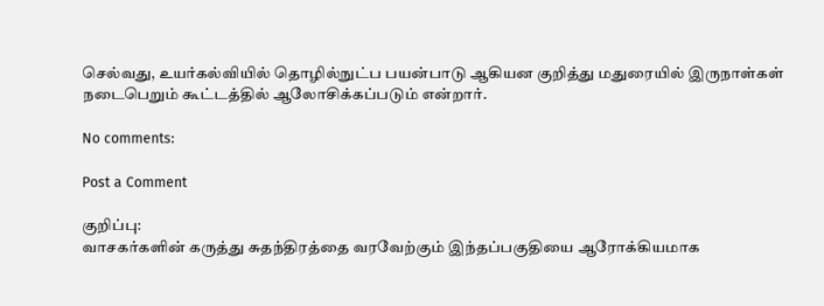செல்வது, உயர்கல்வியில் தொழில்நுட்ப பயன்பாடு ஆகியன குறித்து மதுரையில் இருநாள்கள் நடைபெறும் கூட்டத்தில் ஆலோசிக்கப்படும் என்றார்.

No comments:

Post a Comment

குறிப்பு:
வாசகர்களின் கருத்து சுதந்திரத்தை வரவேற்கும் இந்தப்பகுதியை ஆரோக்கியமாக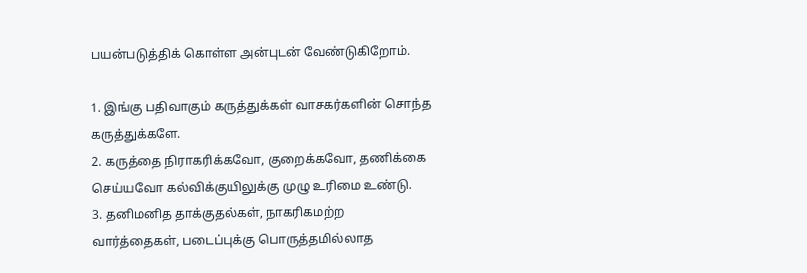பயன்படுத்திக் கொள்ள அன்புடன் வேண்டுகிறோம்.

1. இங்கு பதிவாகும் கருத்துக்கள் வாசகர்களின் சொந்த கருத்துக்களே.
2. கருத்தை நிராகரிக்கவோ, குறைக்கவோ, தணிக்கை செய்யவோ கல்விக்குயிலுக்கு முழு உரிமை உண்டு.
3. தனிமனித தாக்குதல்கள், நாகரிகமற்ற வார்த்தைகள், படைப்புக்கு பொருத்தமில்லாத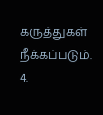கருத்துகள் நீக்கப்படும்.
4.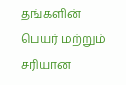தங்களின் பெயர் மற்றும் சரியான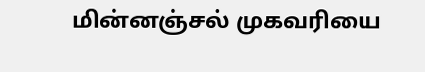மின்னஞ்சல் முகவரியை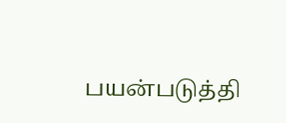பயன்படுத்தி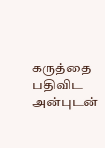கருத்தை பதிவிட அன்புடன்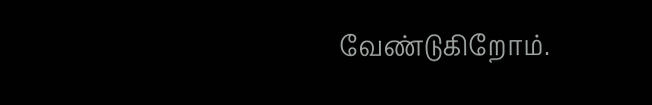வேண்டுகிறோம்.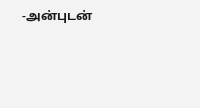-அன்புடன்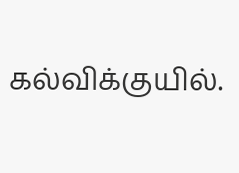கல்விக்குயில்.